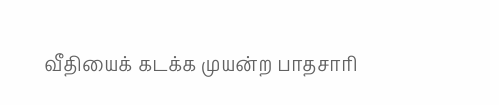வீதியைக் கடக்க முயன்ற பாதசாரி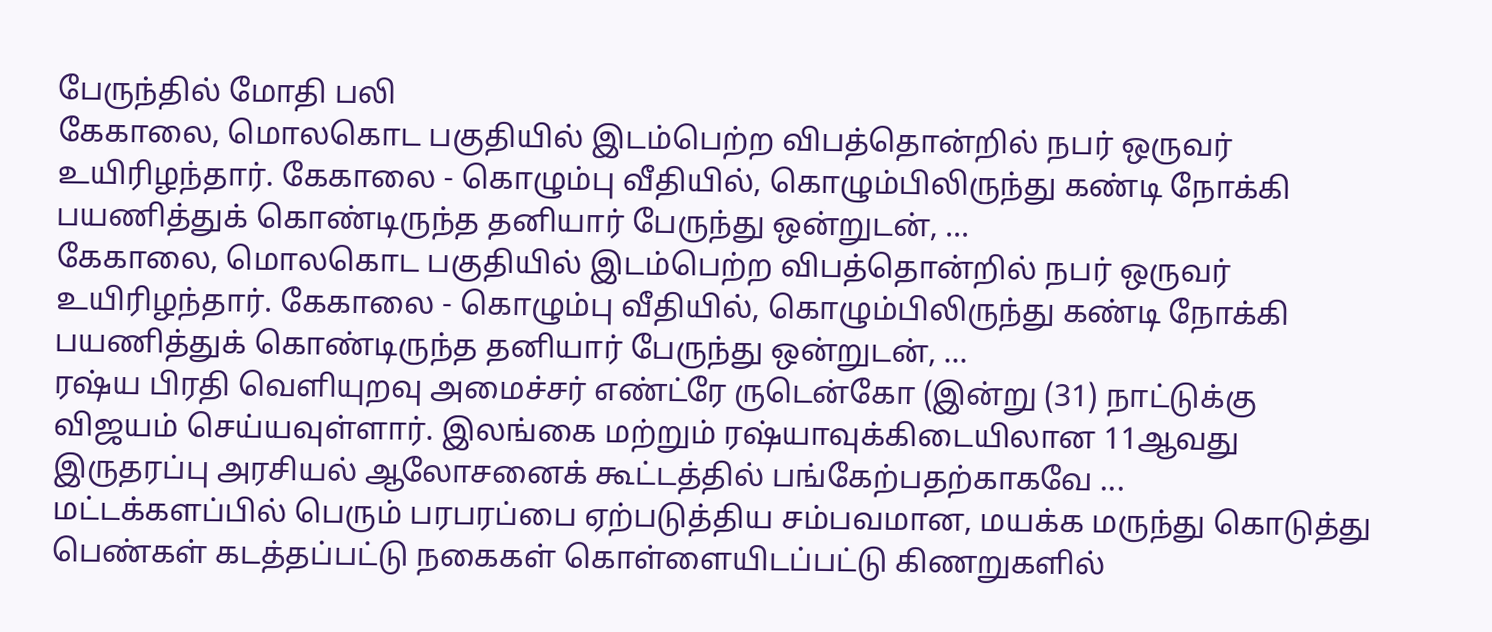பேருந்தில் மோதி பலி
கேகாலை, மொலகொட பகுதியில் இடம்பெற்ற விபத்தொன்றில் நபர் ஒருவர் உயிரிழந்தார். கேகாலை - கொழும்பு வீதியில், கொழும்பிலிருந்து கண்டி நோக்கி பயணித்துக் கொண்டிருந்த தனியார் பேருந்து ஒன்றுடன், ...
கேகாலை, மொலகொட பகுதியில் இடம்பெற்ற விபத்தொன்றில் நபர் ஒருவர் உயிரிழந்தார். கேகாலை - கொழும்பு வீதியில், கொழும்பிலிருந்து கண்டி நோக்கி பயணித்துக் கொண்டிருந்த தனியார் பேருந்து ஒன்றுடன், ...
ரஷ்ய பிரதி வெளியுறவு அமைச்சர் எண்ட்ரே ருடென்கோ (இன்று (31) நாட்டுக்கு விஜயம் செய்யவுள்ளார். இலங்கை மற்றும் ரஷ்யாவுக்கிடையிலான 11ஆவது இருதரப்பு அரசியல் ஆலோசனைக் கூட்டத்தில் பங்கேற்பதற்காகவே ...
மட்டக்களப்பில் பெரும் பரபரப்பை ஏற்படுத்திய சம்பவமான, மயக்க மருந்து கொடுத்து பெண்கள் கடத்தப்பட்டு நகைகள் கொள்ளையிடப்பட்டு கிணறுகளில்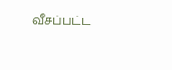வீசப்பட்ட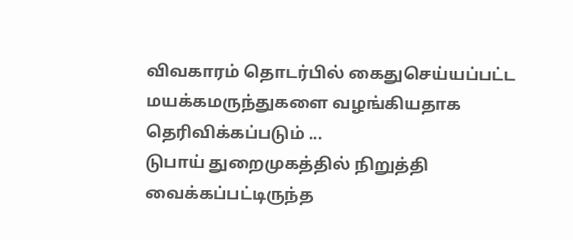விவகாரம் தொடர்பில் கைதுசெய்யப்பட்ட மயக்கமருந்துகளை வழங்கியதாக தெரிவிக்கப்படும் ...
டுபாய் துறைமுகத்தில் நிறுத்தி வைக்கப்பட்டிருந்த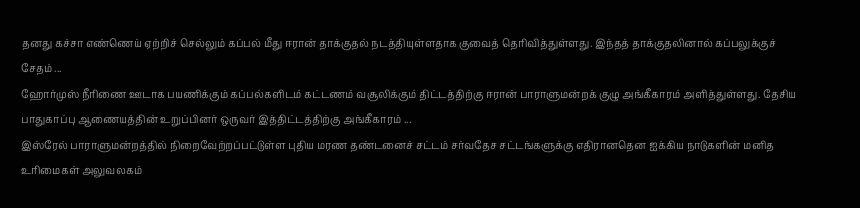தனது கச்சா எண்ணெய் ஏற்றிச் செல்லும் கப்பல் மீது ஈரான் தாக்குதல் நடத்தியுள்ளதாக குவைத் தெரிவித்துள்ளது. இந்தத் தாக்குதலினால் கப்பலுக்குச் சேதம் ...
ஹோர்முஸ் நீரிணை ஊடாக பயணிக்கும் கப்பல்களிடம் கட்டணம் வசூலிக்கும் திட்டத்திற்கு ஈரான் பாராளுமன்றக் குழு அங்கீகாரம் அளித்துள்ளது. தேசிய பாதுகாப்பு ஆணையத்தின் உறுப்பினர் ஒருவர் இத்திட்டத்திற்கு அங்கீகாரம் ...
இஸ்ரேல் பாராளுமன்றத்தில் நிறைவேற்றப்பட்டுள்ள புதிய மரண தண்டனைச் சட்டம் சர்வதேச சட்டங்களுக்கு எதிரானதென ஐக்கிய நாடுகளின் மனித உரிமைகள் அலுவலகம்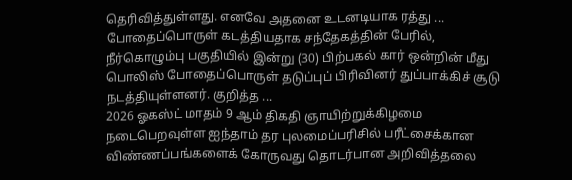தெரிவித்துள்ளது. எனவே அதனை உடனடியாக ரத்து ...
போதைப்பொருள் கடத்தியதாக சந்தேகத்தின் பேரில், நீர்கொழும்பு பகுதியில் இன்று (30) பிற்பகல் கார் ஒன்றின் மீது பொலிஸ் போதைப்பொருள் தடுப்புப் பிரிவினர் துப்பாக்கிச் சூடு நடத்தியுள்ளனர். குறித்த ...
2026 ஓகஸ்ட் மாதம் 9 ஆம் திகதி ஞாயிற்றுக்கிழமை நடைபெறவுள்ள ஐந்தாம் தர புலமைப்பரிசில் பரீட்சைக்கான விண்ணப்பங்களைக் கோருவது தொடர்பான அறிவித்தலை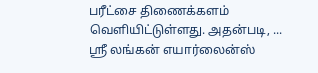பரீட்சை திணைக்களம் வெளியிட்டுள்ளது. அதன்படி, ...
ஸ்ரீ லங்கன் எயார்லைன்ஸ்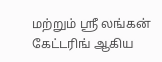மற்றும் ஸ்ரீ லங்கன் கேட்டரிங் ஆகிய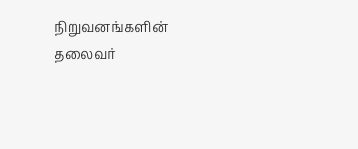நிறுவனங்களின் தலைவர்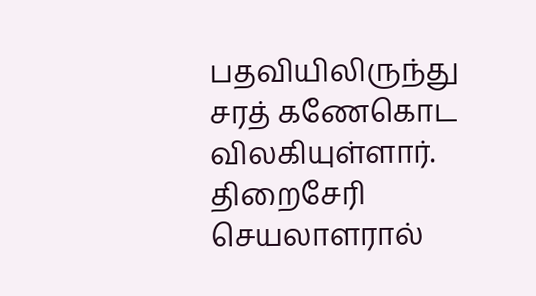பதவியிலிருந்து சரத் கணேகொட விலகியுள்ளார். திறைசேரி செயலாளரால்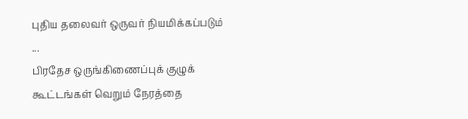புதிய தலைவர் ஒருவர் நியமிக்கப்படும் ...
பிரதேச ஒருங்கிணைப்புக் குழுக் கூட்டங்கள் வெறும் நேரத்தை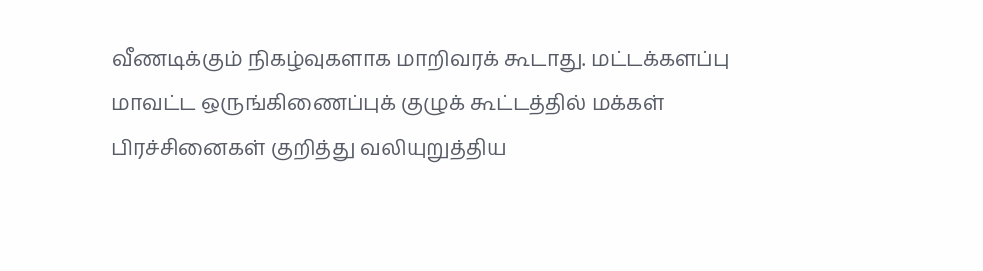வீணடிக்கும் நிகழ்வுகளாக மாறிவரக் கூடாது. மட்டக்களப்பு மாவட்ட ஒருங்கிணைப்புக் குழுக் கூட்டத்தில் மக்கள் பிரச்சினைகள் குறித்து வலியுறுத்திய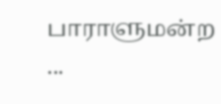பாராளுமன்ற ...